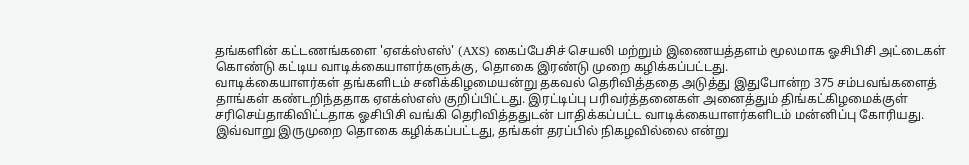தங்களின் கட்டணங்களை 'ஏஎக்ஸ்எஸ்' (AXS) கைப்பேசிச் செயலி மற்றும் இணையத்தளம் மூலமாக ஓசிபிசி அட்டைகள் கொண்டு கட்டிய வாடிக்கையாளர்களுக்கு, தொகை இரண்டு முறை கழிக்கப்பட்டது.
வாடிக்கையாளர்கள் தங்களிடம் சனிக்கிழமையன்று தகவல் தெரிவித்ததை அடுத்து இதுபோன்ற 375 சம்பவங்களைத் தாங்கள் கண்டறிந்ததாக ஏஎக்ஸ்எஸ் குறிப்பிட்டது. இரட்டிப்பு பரிவர்த்தனைகள் அனைத்தும் திங்கட்கிழமைக்குள் சரிசெய்தாகிவிட்டதாக ஓசிபிசி வங்கி தெரிவித்ததுடன் பாதிக்கப்பட்ட வாடிக்கையாளர்களிடம் மன்னிப்பு கோரியது.
இவ்வாறு இருமுறை தொகை கழிக்கப்பட்டது, தங்கள் தரப்பில் நிகழவில்லை என்று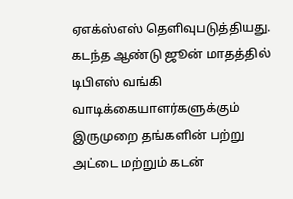ஏஎக்ஸ்எஸ் தெளிவுபடுத்தியது. கடந்த ஆண்டு ஜூன் மாதத்தில் டிபிஎஸ் வங்கி வாடிக்கையாளர்களுக்கும் இருமுறை தங்களின் பற்று அட்டை மற்றும் கடன்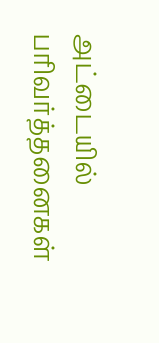அட்டையில் பரிவர்த்தனைகள்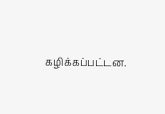கழிக்கப்பட்டன.